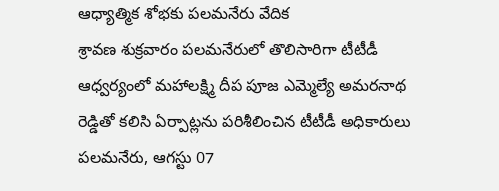ఆధ్యాత్మిక శోభకు పలమనేరు వేదిక
శ్రావణ శుక్రవారం పలమనేరులో తొలిసారిగా టీటీడీ ఆధ్వర్యంలో మహాలక్ష్మి దీప పూజ ఎమ్మెల్యే అమరనాథ రెడ్డితో కలిసి ఏర్పాట్లను పరిశీలించిన టీటీడీ అధికారులు పలమనేరు, ఆగస్టు 07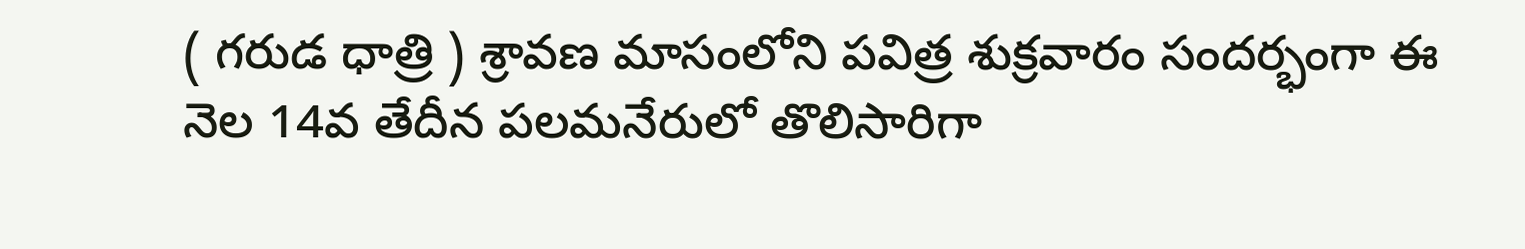( గరుడ ధాత్రి ) శ్రావణ మాసంలోని పవిత్ర శుక్రవారం సందర్భంగా ఈ నెల 14వ తేదీన పలమనేరులో తొలిసారిగా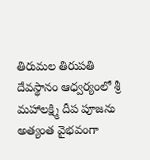తిరుమల తిరుపతి దేవస్థానం ఆధ్వర్యంలో శ్రీ మహాలక్ష్మి దీప పూజను అత్యంత వైభవంగా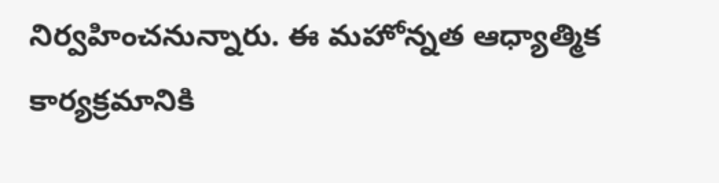నిర్వహించనున్నారు. ఈ మహోన్నత ఆధ్యాత్మిక కార్యక్రమానికి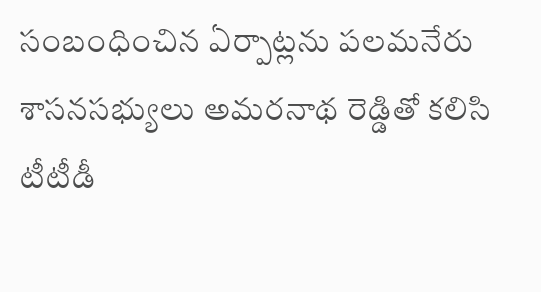సంబంధించిన ఏర్పాట్లను పలమనేరు శాసనసభ్యులు అమరనాథ రెడ్డితో కలిసి టీటీడీ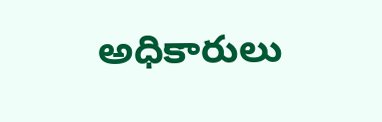అధికారులు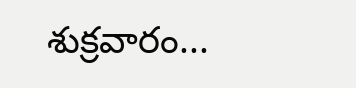శుక్రవారం...